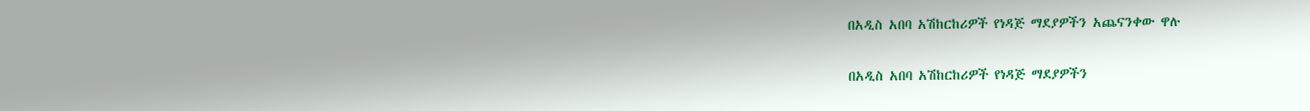በአዲስ አበባ አሽከርከሪዎች የነዳጅ ማደያዎችን አጨናንቀው ዋሉ

በአዲስ አበባ አሽከርከሪዎች የነዳጅ ማደያዎችን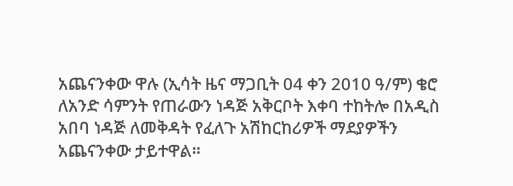አጨናንቀው ዋሉ (ኢሳት ዜና ማጋቢት 04 ቀን 2010 ዓ/ም) ቄሮ ለአንድ ሳምንት የጠራውን ነዳጅ አቅርቦት እቀባ ተከትሎ በአዲስ አበባ ነዳጅ ለመቅዳት የፈለጉ አሽከርከሪዎች ማደያዎችን አጨናንቀው ታይተዋል።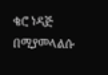ቄሮ ነዳጅ በሚያመላልሱ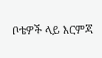ቦቴዎች ላይ እርምጃ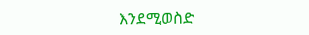እንደሚወስድ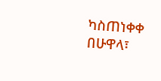ካስጠነቀቀ በሁዋላ፣